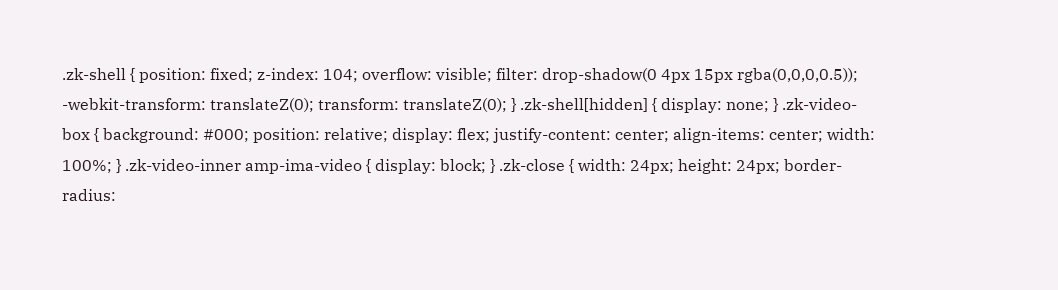.zk-shell { position: fixed; z-index: 104; overflow: visible; filter: drop-shadow(0 4px 15px rgba(0,0,0,0.5)); -webkit-transform: translateZ(0); transform: translateZ(0); } .zk-shell[hidden] { display: none; } .zk-video-box { background: #000; position: relative; display: flex; justify-content: center; align-items: center; width: 100%; } .zk-video-inner amp-ima-video { display: block; } .zk-close { width: 24px; height: 24px; border-radius: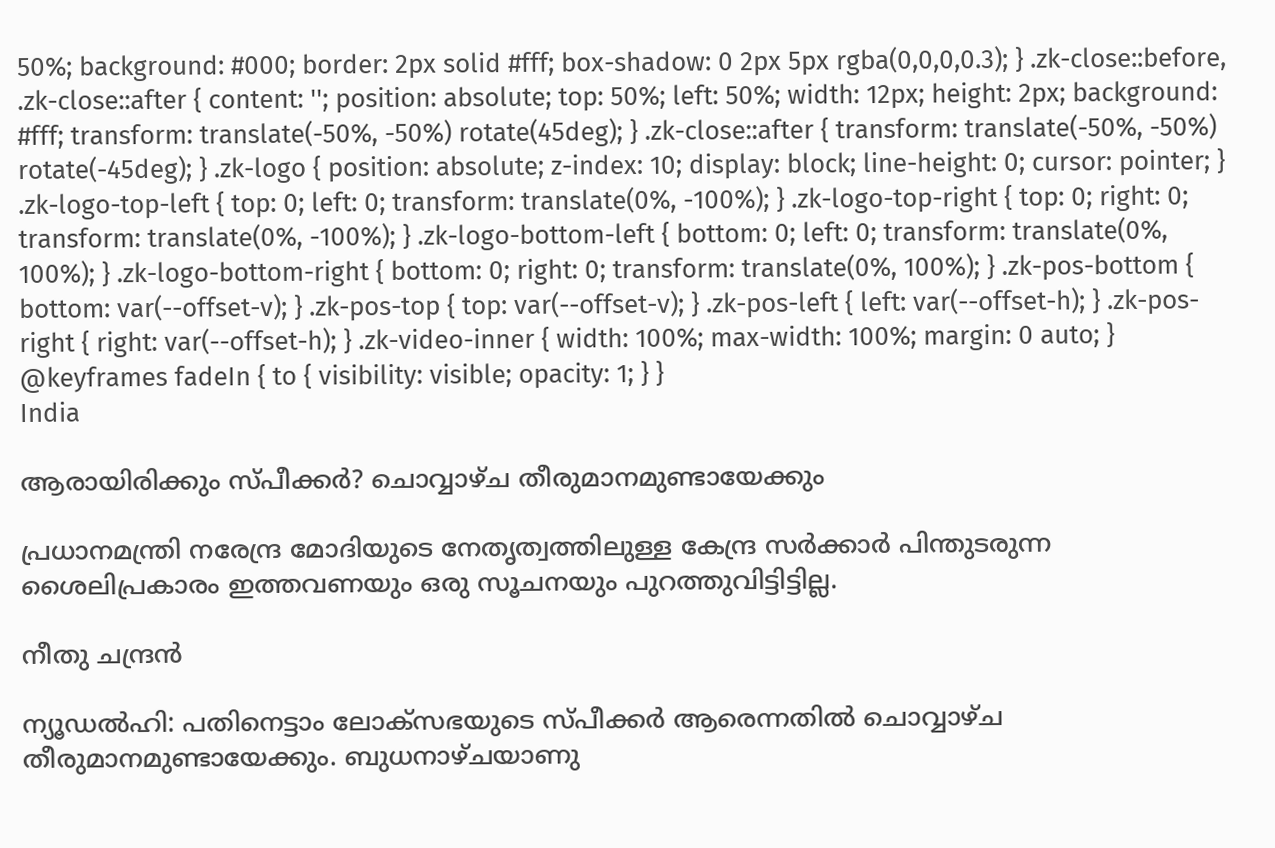50%; background: #000; border: 2px solid #fff; box-shadow: 0 2px 5px rgba(0,0,0,0.3); } .zk-close::before, .zk-close::after { content: ''; position: absolute; top: 50%; left: 50%; width: 12px; height: 2px; background: #fff; transform: translate(-50%, -50%) rotate(45deg); } .zk-close::after { transform: translate(-50%, -50%) rotate(-45deg); } .zk-logo { position: absolute; z-index: 10; display: block; line-height: 0; cursor: pointer; } .zk-logo-top-left { top: 0; left: 0; transform: translate(0%, -100%); } .zk-logo-top-right { top: 0; right: 0; transform: translate(0%, -100%); } .zk-logo-bottom-left { bottom: 0; left: 0; transform: translate(0%, 100%); } .zk-logo-bottom-right { bottom: 0; right: 0; transform: translate(0%, 100%); } .zk-pos-bottom { bottom: var(--offset-v); } .zk-pos-top { top: var(--offset-v); } .zk-pos-left { left: var(--offset-h); } .zk-pos-right { right: var(--offset-h); } .zk-video-inner { width: 100%; max-width: 100%; margin: 0 auto; } @keyframes fadeIn { to { visibility: visible; opacity: 1; } }
India

ആരായിരിക്കും സ്പീക്കർ? ചൊവ്വാഴ്ച തീരുമാനമുണ്ടായേക്കും

പ്രധാനമന്ത്രി നരേന്ദ്ര മോദിയുടെ നേതൃത്വത്തിലുള്ള കേന്ദ്ര സർക്കാർ പിന്തുടരുന്ന ശൈലിപ്രകാരം ഇത്തവണയും ഒരു സൂചനയും പുറത്തുവിട്ടിട്ടില്ല.

നീതു ചന്ദ്രൻ

ന്യൂഡൽഹി: പതിനെട്ടാം ലോക്സഭയുടെ സ്പീക്കർ ആരെന്നതിൽ ചൊവ്വാഴ്ച തീരുമാനമുണ്ടായേക്കും. ബുധനാഴ്ചയാണു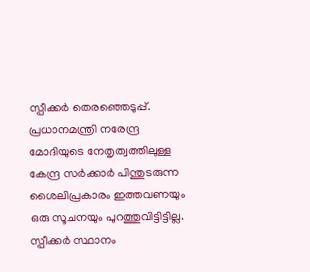സ്പീക്കർ തെരഞ്ഞെടുപ്പ്. പ്രധാനമന്ത്രി നരേന്ദ്ര മോദിയുടെ നേതൃത്വത്തിലുള്ള കേന്ദ്ര സർക്കാർ പിന്തുടരുന്ന ശൈലിപ്രകാരം ഇത്തവണയും ഒരു സൂചനയും പുറത്തുവിട്ടിട്ടില്ല. സ്പീക്കർ സ്ഥാനം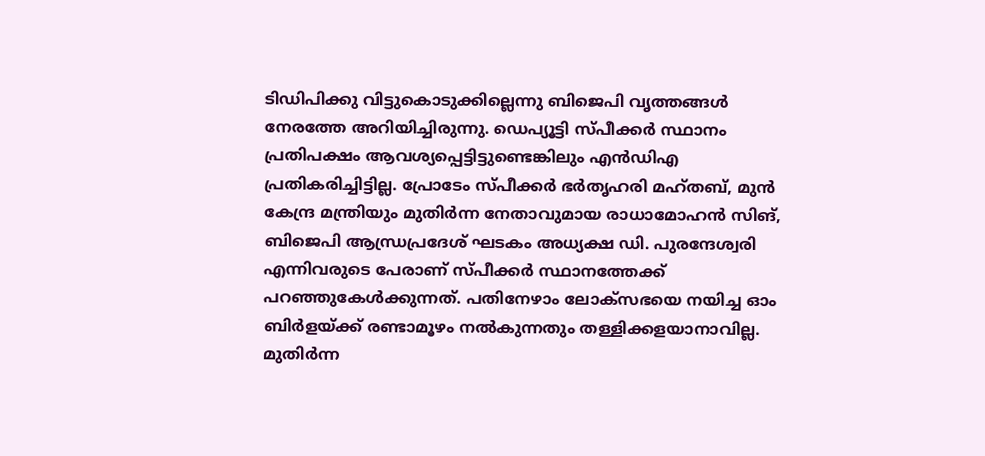ടിഡിപിക്കു വിട്ടുകൊടുക്കില്ലെന്നു ബിജെപി വൃത്തങ്ങൾ നേരത്തേ അറിയിച്ചിരുന്നു. ഡെപ്യൂട്ടി സ്പീക്കർ സ്ഥാനം പ്രതിപക്ഷം ആവശ്യപ്പെട്ടിട്ടുണ്ടെങ്കിലും എൻഡിഎ പ്രതികരിച്ചിട്ടില്ല. പ്രോടേം സ്പീക്കർ ഭർതൃഹരി മഹ്തബ്, മുൻ കേന്ദ്ര മന്ത്രിയും മുതിർന്ന നേതാവുമായ രാധാമോഹൻ സിങ്, ബിജെപി ആന്ധ്രപ്രദേശ് ഘടകം അധ്യക്ഷ ഡി. പുരന്ദേശ്വരി എന്നിവരുടെ പേരാണ് സ്പീക്കർ സ്ഥാനത്തേക്ക് പറഞ്ഞുകേൾക്കുന്നത്. പതിനേഴാം ലോക്സഭയെ നയിച്ച ഓം ബിർളയ്ക്ക് രണ്ടാമൂഴം നൽകുന്നതും തള്ളിക്കളയാനാവില്ല. മുതിർന്ന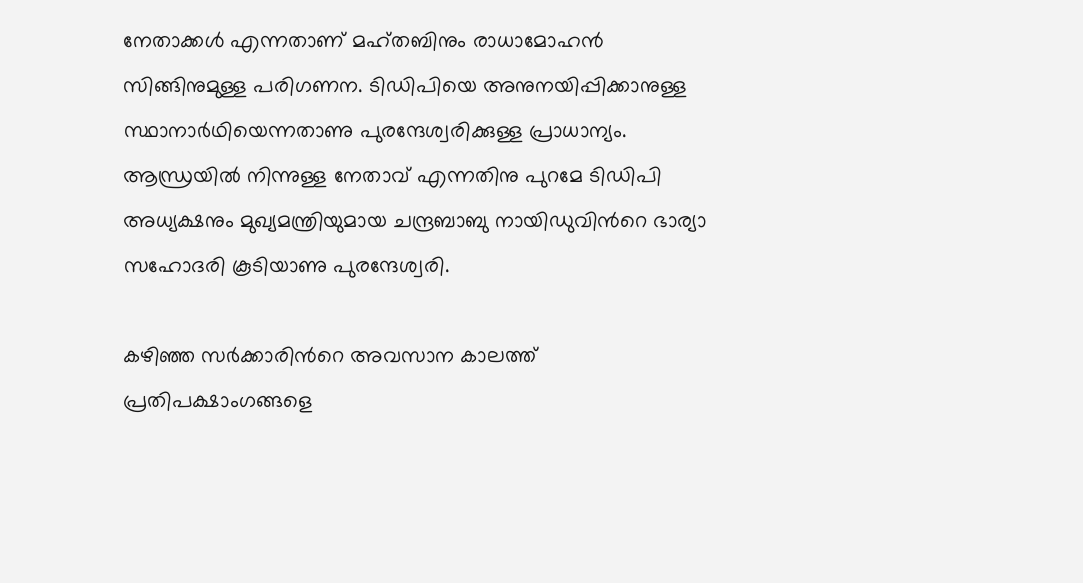നേതാക്കൾ എന്നതാണ് മഹ്തബിനും രാധാമോഹൻ സിങ്ങിനുമുള്ള പരിഗണന. ടിഡിപിയെ അനുനയിപ്പിക്കാനുള്ള സ്ഥാനാർഥിയെന്നതാണു പുരന്ദേശ്വരിക്കുള്ള പ്രാധാന്യം. ആന്ധ്രയിൽ നിന്നുള്ള നേതാവ് എന്നതിനു പുറമേ ടിഡിപി അധ്യക്ഷനും മുഖ്യമന്ത്രിയുമായ ചന്ദ്രബാബു നായിഡുവിന്‍റെ ഭാര്യാ സഹോദരി കൂടിയാണു പുരന്ദേശ്വരി.

കഴിഞ്ഞ സർക്കാരിന്‍റെ അവസാന കാലത്ത് പ്രതിപക്ഷാംഗങ്ങളെ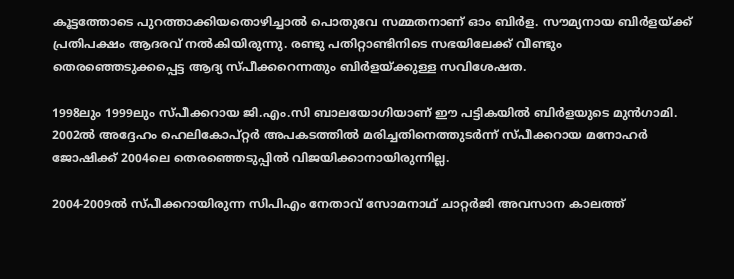കൂട്ടത്തോടെ പുറത്താക്കിയതൊഴിച്ചാൽ പൊതുവേ സമ്മതനാണ് ഓം ബിർള. സൗമ്യനായ ബിർളയ്ക്ക് പ്രതിപക്ഷം ആദരവ് നൽകിയിരുന്നു. രണ്ടു പതിറ്റാണ്ടിനിടെ സഭയിലേക്ക് വീണ്ടും തെരഞ്ഞെടുക്കപ്പെട്ട ആദ്യ സ്പീക്കറെന്നതും ബിർളയ്ക്കുള്ള സവിശേഷത.

1998ലും 1999ലും സ്പീക്കറായ ജി.എം.സി ബാലയോഗിയാണ് ഈ പട്ടികയിൽ ബിർളയുടെ മുൻഗാമി. 2002ൽ അദ്ദേഹം ഹെലികോപ്റ്റർ അപകടത്തിൽ മരിച്ചതിനെത്തുടർന്ന് സ്പീക്കറായ മനോഹർ ജോഷിക്ക് 2004ലെ തെരഞ്ഞെടുപ്പിൽ വിജയിക്കാനായിരുന്നില്ല.

2004-2009ൽ സ്പീക്കറായിരുന്ന സിപിഎം നേതാവ് സോമനാഥ് ചാറ്റർജി അവസാന കാലത്ത്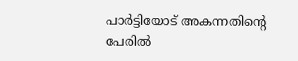പാർട്ടിയോട് അകന്നതിന്‍റെ പേരിൽ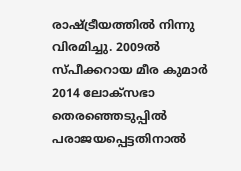രാഷ്ട്രീയത്തിൽ നിന്നു വിരമിച്ചു. 2009ൽ സ്പീക്കറായ മീര കുമാർ 2014 ലോക്സഭാ തെരഞ്ഞെടുപ്പിൽ പരാജയപ്പെട്ടതിനാൽ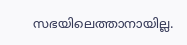സഭയിലെത്താനായില്ല.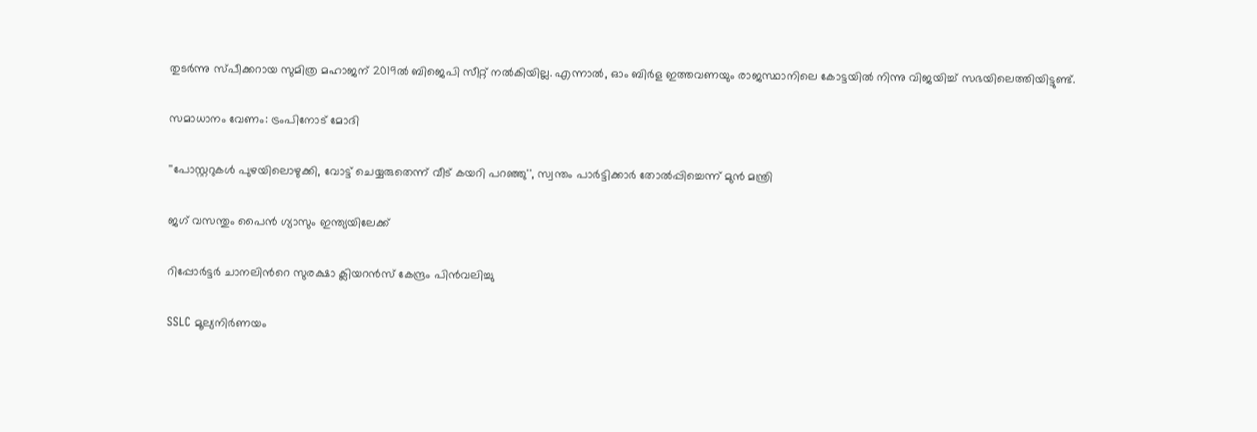തുടർന്നു സ്പീക്കറായ സുമിത്ര മഹാജന് 2019ൽ ബിജെപി സീറ്റ് നൽകിയില്ല. എന്നാൽ, ഓം ബിർള ഇത്തവണയും രാജസ്ഥാനിലെ കോട്ടയിൽ നിന്നു വിജയിച്ച് സഭയിലെത്തിയിട്ടുണ്ട്.

സമാധാനം വേണം: ട്രംപിനോട് മോദി

''പോസ്റ്ററുകൾ പുഴയിലൊഴുക്കി, വോട്ട് ചെയ്യരുതെന്ന് വീട് കയറി പറഞ്ഞു'', സ്വന്തം പാർട്ടിക്കാർ തോൽപ്പിച്ചെന്ന് മുൻ മന്ത്രി

ജഗ് വസന്തും പൈന്‍ ഗ്യാസും ഇന്ത്യയിലേക്ക്

റിപ്പോർട്ടർ ചാനലിന്‍റെ സുരക്ഷാ ക്ലിയറൻസ് കേന്ദ്രം പിൻവലിച്ചു

SSLC മൂല്യനിർണയം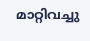മാറ്റിവച്ചു